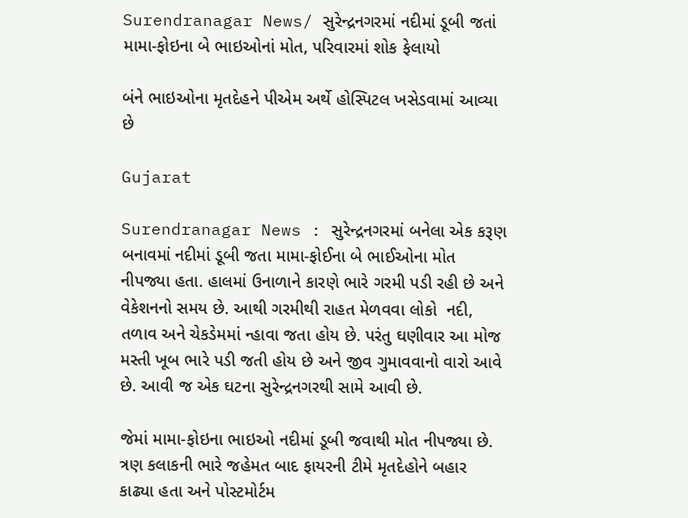Surendranagar News/ સુરેન્દ્રનગરમાં નદીમાં ડૂબી જતાં મામા-ફોઇના બે ભાઇઓનાં મોત, પરિવારમાં શોક ફેલાયો

બંને ભાઇઓના મૃતદેહને પીએમ અર્થે હોસ્પિટલ ખસેડવામાં આવ્યા છે

Gujarat

Surendranagar News : સુરેન્દ્રનગરમાં બનેલા એક કરૂણ બનાવમાં નદીમાં ડૂબી જતા મામા-ફોઈના બે ભાઈઓના મોત નીપજ્યા હતા. હાલમાં ઉનાળાને કારણે ભારે ગરમી પડી રહી છે અને વેકેશનનો સમય છે. આથી ગરમીથી રાહત મેળવવા લોકો  નદી, તળાવ અને ચેકડેમમાં ન્હાવા જતા હોય છે. પરંતુ ઘણીવાર આ મોજ મસ્તી ખૂબ ભારે પડી જતી હોય છે અને જીવ ગુમાવવાનો વારો આવે છે. આવી જ એક ઘટના સુરેન્દ્રનગરથી સામે આવી છે.

જેમાં મામા-ફોઇના ભાઇઓ નદીમાં ડૂબી જવાથી મોત નીપજ્યા છે. ત્રણ કલાકની ભારે જહેમત બાદ ફાયરની ટીમે મૃતદેહોને બહાર કાઢ્યા હતા અને પોસ્ટમોર્ટમ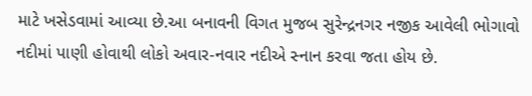માટે ખસેડવામાં આવ્યા છે.આ બનાવની વિગત મુજબ સુરેન્દ્રનગર નજીક આવેલી ભોગાવો નદીમાં પાણી હોવાથી લોકો અવાર-નવાર નદીએ સ્નાન કરવા જતા હોય છે.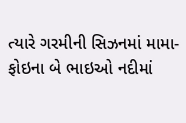ત્યારે ગરમીની સિઝનમાં મામા-ફોઇના બે ભાઇઓ નદીમાં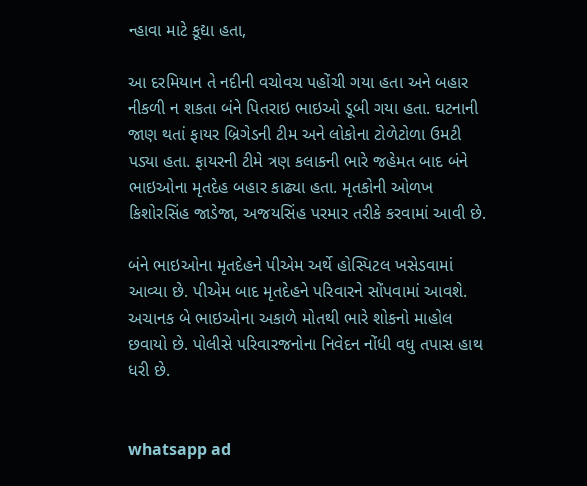ન્હાવા માટે કૂદ્યા હતા,

આ દરમિયાન તે નદીની વચોવચ પહોંચી ગયા હતા અને બહાર નીકળી ન શકતા બંને પિતરાઇ ભાઇઓ ડૂબી ગયા હતા. ઘટનાની જાણ થતાં ફાયર બ્રિગેડની ટીમ અને લોકોના ટોળેટોળા ઉમટી પડ્યા હતા. ફાયરની ટીમે ત્રણ કલાકની ભારે જહેમત બાદ બંને ભાઇઓના મૃતદેહ બહાર કાઢ્યા હતા. મૃતકોની ઓળખ કિશોરસિંહ જાડેજા, અજયસિંહ પરમાર તરીકે કરવામાં આવી છે.

બંને ભાઇઓના મૃતદેહને પીએમ અર્થે હોસ્પિટલ ખસેડવામાં આવ્યા છે. પીએમ બાદ મૃતદેહને પરિવારને સોંપવામાં આવશે. અચાનક બે ભાઇઓના અકાળે મોતથી ભારે શોકનો માહોલ છવાયો છે. પોલીસે પરિવારજનોના નિવેદન નોંધી વધુ તપાસ હાથ ધરી છે.


whatsapp ad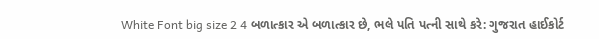White Font big size 2 4 બળાત્કાર એ બળાત્કાર છે, ભલે પતિ પત્ની સાથે કરે: ગુજરાત હાઈકોર્ટ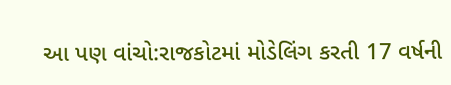આ પણ વાંચો:રાજકોટમાં મોડેલિંગ કરતી 17 વર્ષની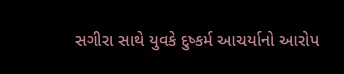સગીરા સાથે યુવકે દુષ્કર્મ આચર્યાનો આરોપ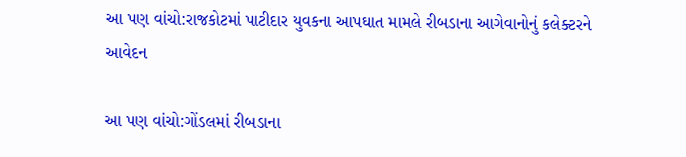આ પણ વાંચો:રાજકોટમાં પાટીદાર યુવકના આપઘાત મામલે રીબડાના આગેવાનોનું કલેક્ટરને આવેદન

આ પણ વાંચો:ગોંડલમાં રીબડાના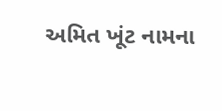અમિત ખૂંટ નામના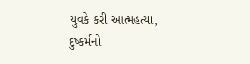યુવકે કરી આત્મહત્યા, દુષ્કર્મનો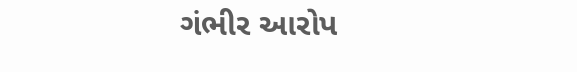ગંભીર આરોપ